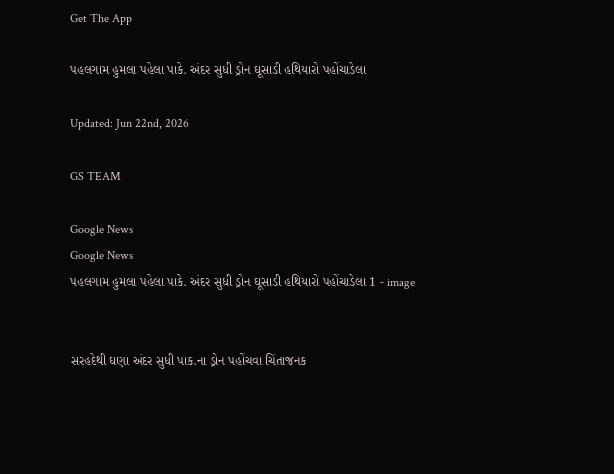Get The App

પહલગામ હુમલા પહેલા પાકે. અંદર સુધી ડ્રોન ઘૂસાડી હથિયારો પહોંચાડેલા

Updated: Jun 22nd, 2026

GS TEAM

Google News
Google News
પહલગામ હુમલા પહેલા પાકે. અંદર સુધી ડ્રોન ઘૂસાડી હથિયારો પહોંચાડેલા 1 - image


સરહદેથી ઘણા અંદર સુધી પાક.ના ડ્રોન પહોંચવા ચિંતાજનક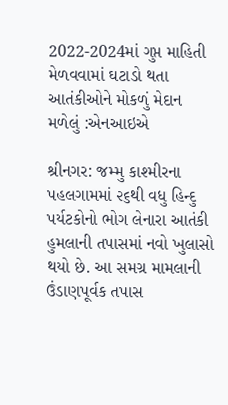2022-2024માં ગુપ્ત માહિતી મેળવવામાં ઘટાડો થતા આતંકીઓને મોકળું મેદાન મળેલું :એનઆઇએ

શ્રીનગર: જમ્મુ કાશ્મીરના પહલગામમાં ૨૬થી વધુ હિન્દુ પર્યટકોનો ભોગ લેનારા આતંકી હુમલાની તપાસમાં નવો ખુલાસો થયો છે. આ સમગ્ર મામલાની ઉંડાણપૂર્વક તપાસ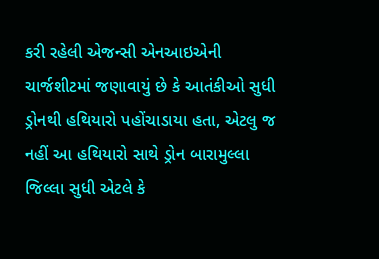કરી રહેલી એજન્સી એનઆઇએની ચાર્જશીટમાં જણાવાયું છે કે આતંકીઓ સુધી ડ્રોનથી હથિયારો પહોંચાડાયા હતા, એટલુ જ નહીં આ હથિયારો સાથે ડ્રોન બારામુલ્લા જિલ્લા સુધી એટલે કે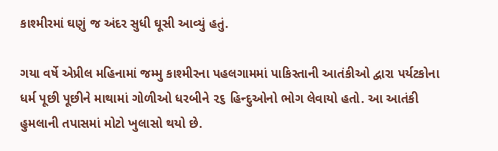કાશ્મીરમાં ઘણું જ અંદર સુધી ઘૂસી આવ્યું હતું.

ગયા વર્ષે એપ્રીલ મહિનામાં જમ્મુ કાશ્મીરના પહલગામમાં પાકિસ્તાની આતંકીઓ દ્વારા પર્યટકોના ધર્મ પૂછી પૂછીને માથામાં ગોળીઓ ધરબીને ૨૬ હિન્દુઓનો ભોગ લેવાયો હતો. આ આતંકી હુમલાની તપાસમાં મોટો ખુલાસો થયો છે.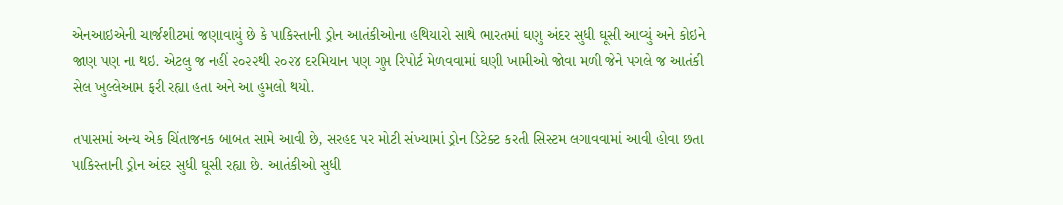એનઆઇએની ચાર્જશીટમાં જણાવાયું છે કે પાકિસ્તાની ડ્રોન આતંકીઓના હથિયારો સાથે ભારતમાં ઘણુ અંદર સુધી ઘૂસી આવ્યું અને કોઇને જાણ પણ ના થઇ. એટલુ જ નહીં ૨૦૨૨થી ૨૦૨૪ દરમિયાન પણ ગુપ્ત રિપોર્ટ મેળવવામાં ઘણી ખામીઓ જોવા મળી જેને પગલે જ આતંકી સેલ ખુલ્લેઆમ ફરી રહ્યા હતા અને આ હુમલો થયો.

તપાસમાં અન્ય એક ચિંતાજનક બાબત સામે આવી છે, સરહદ પર મોટી સંખ્યામાં ડ્રોન ડિટેક્ટ કરતી સિસ્ટમ લગાવવામાં આવી હોવા છતા પાકિસ્તાની ડ્રોન અંદર સુધી ઘૂસી રહ્યા છે. આતંકીઓ સુધી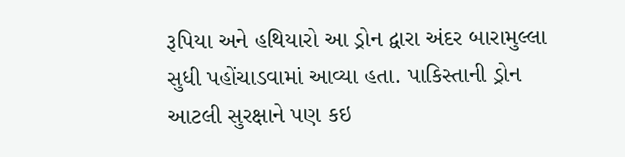રૂપિયા અને હથિયારો આ ડ્રોન દ્વારા અંદર બારામુલ્લા સુધી પહોંચાડવામાં આવ્યા હતા. પાકિસ્તાની ડ્રોન આટલી સુરક્ષાને પણ કઇ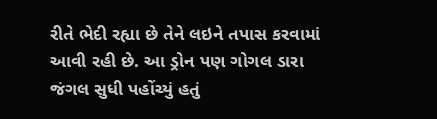રીતે ભેદી રહ્યા છે તેને લઇને તપાસ કરવામાં આવી રહી છે. આ ડ્રોન પણ ગોગલ ડારા જંગલ સુધી પહોંચ્યું હતું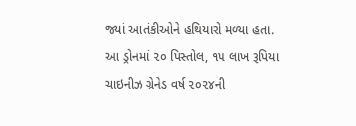જ્યાં આતંકીઓને હથિયારો મળ્યા હતા. આ ડ્રોનમાં ૨૦ પિસ્તોલ, ૧૫ લાખ રૂપિયા ચાઇનીઝ ગ્રેનેડ વર્ષ ૨૦૨૪ની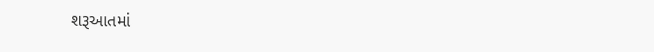શરૂઆતમાં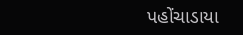પહોંચાડાયા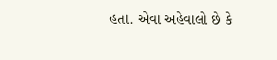હતા. એવા અહેવાલો છે કે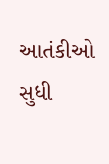આતંકીઓ સુધી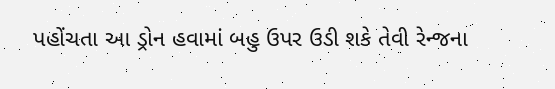પહોંચતા આ ડ્રોન હવામાં બહુ ઉપર ઉડી શકે તેવી રેન્જના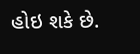હોઇ શકે છે.